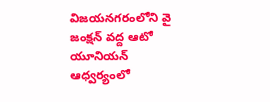విజయనగరంలోని వై జంక్షన్ వద్ద ఆటో యూనియన్ ఆధ్వర్యంలో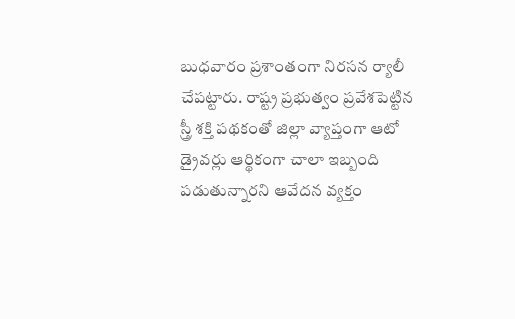బుధవారం ప్రశాంతంగా నిరసన ర్యాలీ చేపట్టారు. రాష్ట్ర ప్రభుత్వం ప్రవేశపెట్టిన స్త్రీ శక్తి పథకంతో జిల్లా వ్యాప్తంగా ఆటో డ్రైవర్లు ఆర్థికంగా చాలా ఇబ్బంది పడుతున్నారని ఆవేదన వ్యక్తం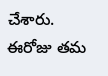చేశారు. ఈరోజు తమ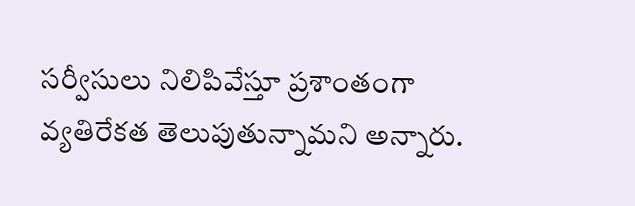సర్వీసులు నిలిపివేస్తూ ప్రశాంతంగా వ్యతిరేకత తెలుపుతున్నామని అన్నారు.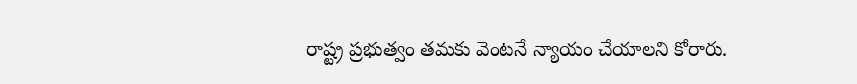రాష్ట్ర ప్రభుత్వం తమకు వెంటనే న్యాయం చేయాలని కోరారు.